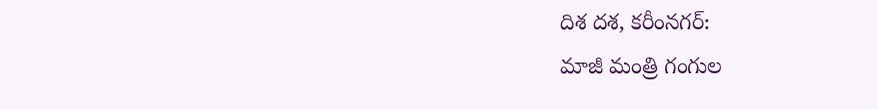దిశ దశ, కరీంనగర్:
మాజీ మంత్రి గంగుల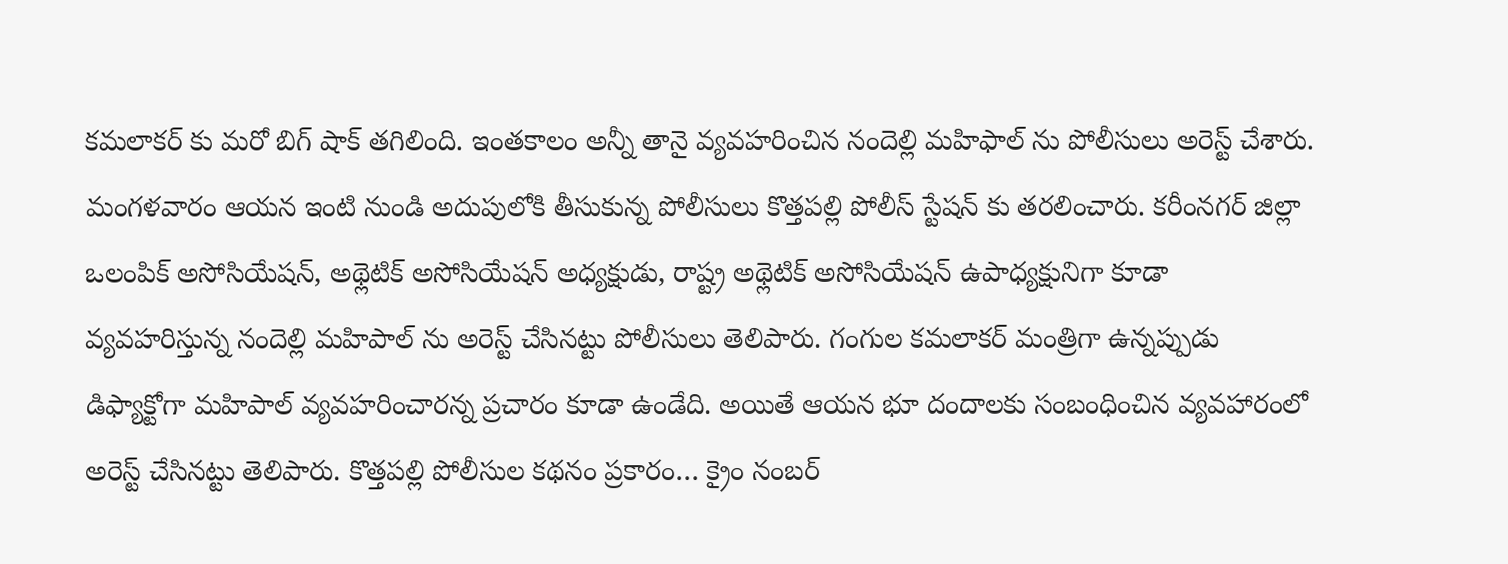కమలాకర్ కు మరో బిగ్ షాక్ తగిలింది. ఇంతకాలం అన్నీ తానై వ్యవహరించిన నందెల్లి మహిఫాల్ ను పోలీసులు అరెస్ట్ చేశారు. మంగళవారం ఆయన ఇంటి నుండి అదుపులోకి తీసుకున్న పోలీసులు కొత్తపల్లి పోలీస్ స్టేషన్ కు తరలించారు. కరీంనగర్ జిల్లా ఒలంపిక్ అసోసియేషన్, అథ్లెటిక్ అసోసియేషన్ అధ్యక్షుడు, రాష్ట్ర అథ్లెటిక్ అసోసియేషన్ ఉపాధ్యక్షునిగా కూడా వ్యవహరిస్తున్న నందెల్లి మహిపాల్ ను అరెస్ట్ చేసినట్టు పోలీసులు తెలిపారు. గంగుల కమలాకర్ మంత్రిగా ఉన్నప్పుడు డిఫ్యాక్టోగా మహిపాల్ వ్యవహరించారన్న ప్రచారం కూడా ఉండేది. అయితే ఆయన భూ దందాలకు సంబంధించిన వ్యవహారంలో అరెస్ట్ చేసినట్టు తెలిపారు. కొత్తపల్లి పోలీసుల కథనం ప్రకారం… క్రైం నంబర్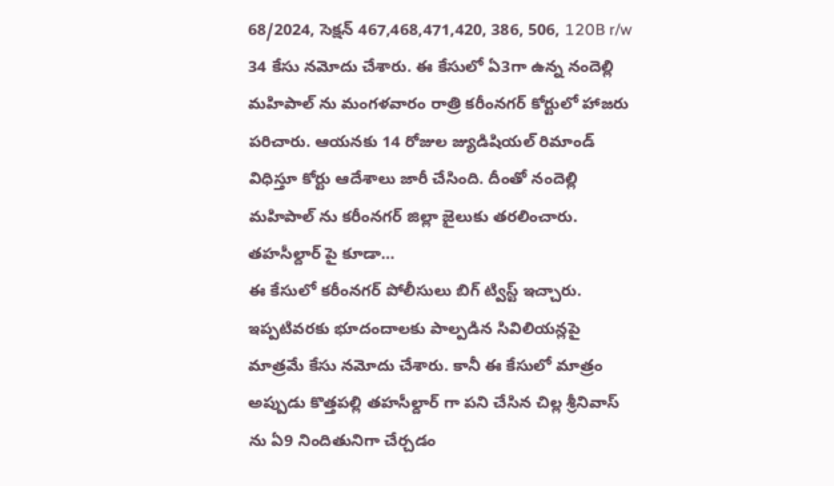68/2024, సెక్షన్ 467,468,471,420, 386, 506, 120B r/w 34 కేసు నమోదు చేశారు. ఈ కేసులో ఏ3గా ఉన్న నందెల్లి మహిపాల్ ను మంగళవారం రాత్రి కరీంనగర్ కోర్టులో హాజరు పరిచారు. ఆయనకు 14 రోజుల జ్యుడిషియల్ రిమాండ్ విధిస్తూ కోర్టు ఆదేశాలు జారీ చేసింది. దీంతో నందెల్లి మహిపాల్ ను కరీంనగర్ జిల్లా జైలుకు తరలించారు.
తహసీల్దార్ పై కూడా…
ఈ కేసులో కరీంనగర్ పోలీసులు బిగ్ ట్విస్ట్ ఇచ్చారు. ఇప్పటివరకు భూదందాలకు పాల్పడిన సివిలియన్లపై మాత్రమే కేసు నమోదు చేశారు. కానీ ఈ కేసులో మాత్రం అప్పుడు కొత్తపల్లి తహసీల్దార్ గా పని చేసిన చిల్ల శ్రీనివాస్ ను ఏ9 నిందితునిగా చేర్చడం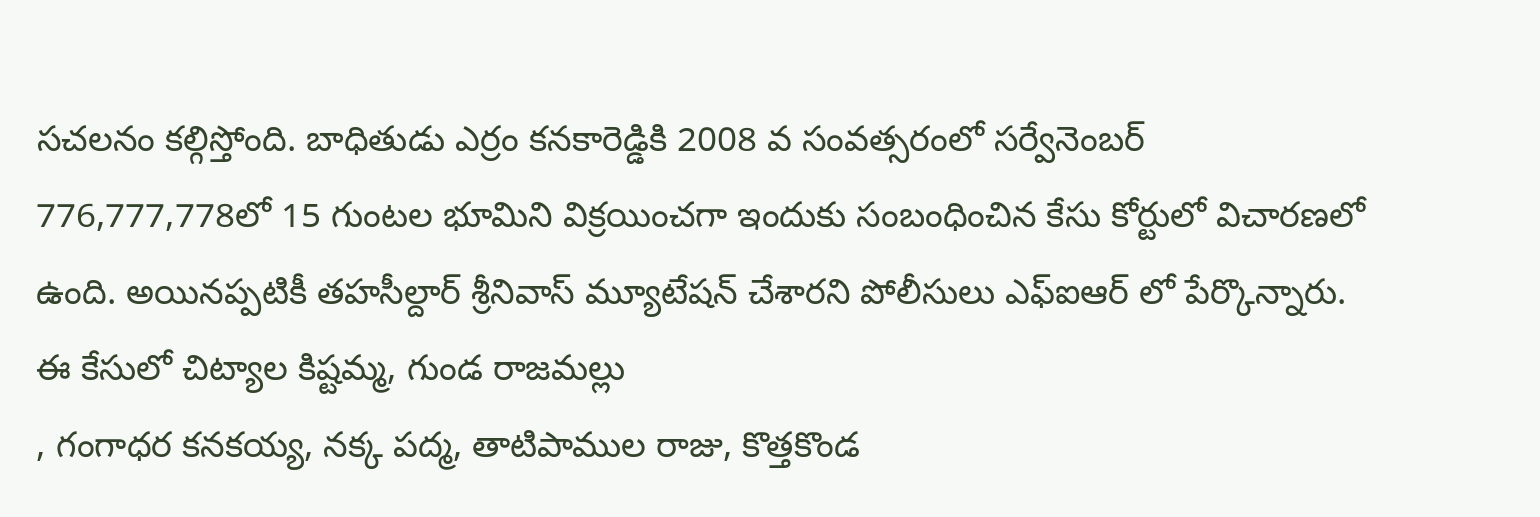సచలనం కల్గిస్తోంది. బాధితుడు ఎర్రం కనకారెడ్డికి 2008 వ సంవత్సరంలో సర్వేనెంబర్ 776,777,778లో 15 గుంటల భూమిని విక్రయించగా ఇందుకు సంబంధించిన కేసు కోర్టులో విచారణలో ఉంది. అయినప్పటికీ తహసీల్దార్ శ్రీనివాస్ మ్యూటేషన్ చేశారని పోలీసులు ఎఫ్ఐఆర్ లో పేర్కొన్నారు. ఈ కేసులో చిట్యాల కిష్టమ్మ, గుండ రాజమల్లు
, గంగాధర కనకయ్య, నక్క పద్మ, తాటిపాముల రాజు, కొత్తకొండ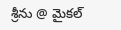శ్రీను @ మైకల్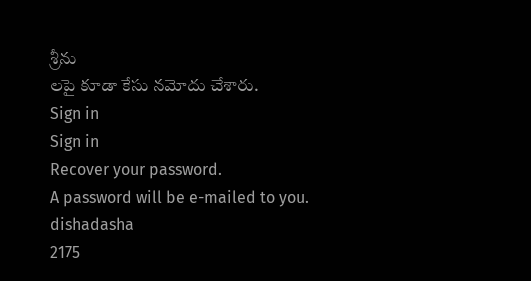శ్రీను
లపై కూడా కేసు నమోదు చేశారు.
Sign in
Sign in
Recover your password.
A password will be e-mailed to you.
dishadasha
2175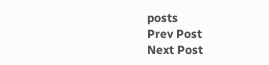posts
Prev Post
Next Post